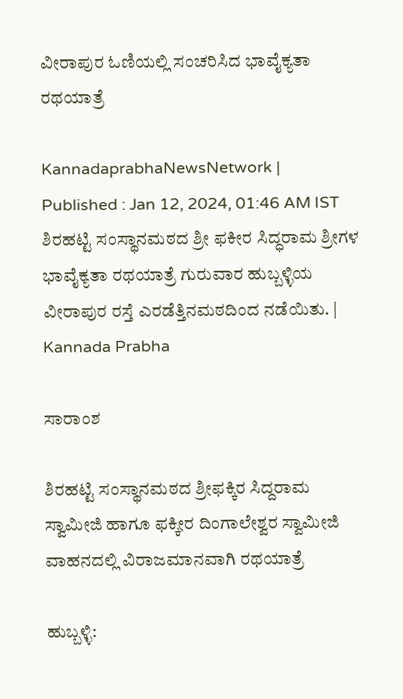ವೀರಾಪುರ ಓಣಿಯಲ್ಲಿ ಸಂಚರಿಸಿದ ಭಾವೈಕ್ಯತಾ ರಥಯಾತ್ರೆ

KannadaprabhaNewsNetwork |
Published : Jan 12, 2024, 01:46 AM IST
ಶಿರಹಟ್ಟಿ ಸಂಸ್ಥಾನಮಠದ ಶ್ರೀ ಫಕೀರ ಸಿದ್ಧರಾಮ ಶ್ರೀಗಳ ಭಾವೈಕ್ಯತಾ ರಥಯಾತ್ರೆ ಗುರುವಾರ ಹುಬ್ಬಳ್ಳಿಯ ವೀರಾಪುರ ರಸ್ತೆ ಎರಡೆತ್ತಿನಮಠದಿಂದ ನಡೆಯಿತು. | Kannada Prabha

ಸಾರಾಂಶ

ಶಿರಹಟ್ಟಿ ಸಂಸ್ಥಾನಮಠದ ಶ್ರೀಫಕ್ಕಿರ ಸಿದ್ದರಾಮ ಸ್ವಾಮೀಜಿ ಹಾಗೂ ಫಕ್ಕೀರ ದಿಂಗಾಲೇಶ್ವರ ಸ್ವಾಮೀಜಿ ವಾಹನದಲ್ಲಿ ವಿರಾಜಮಾನವಾಗಿ ರಥಯಾತ್ರೆ

ಹುಬ್ಬಳ್ಳಿ: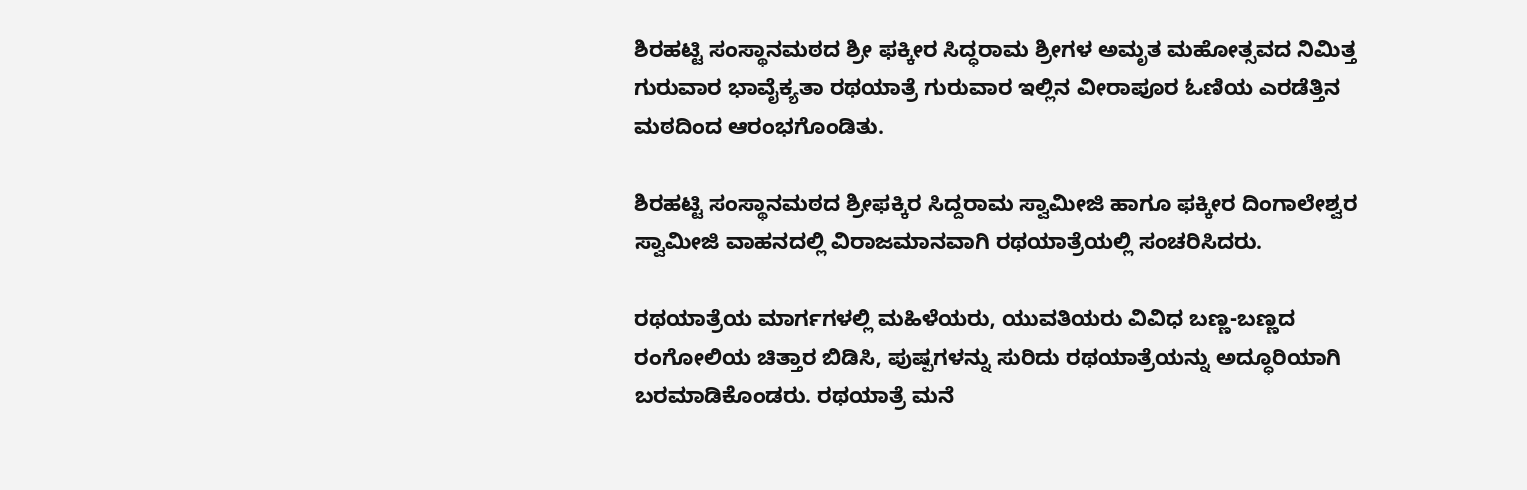ಶಿರಹಟ್ಟಿ ಸಂಸ್ಥಾನಮಠದ ಶ್ರೀ ಫಕ್ಕೀರ ಸಿದ್ಧರಾಮ ಶ್ರೀಗಳ ಅಮೃತ ಮಹೋತ್ಸವದ ನಿಮಿತ್ತ ಗುರುವಾರ ಭಾವೈಕ್ಯತಾ ರಥಯಾತ್ರೆ ಗುರುವಾರ ಇಲ್ಲಿನ ವೀರಾಪೂರ ಓಣಿಯ ಎರಡೆತ್ತಿನ ಮಠದಿಂದ ಆರಂಭಗೊಂಡಿತು.

ಶಿರಹಟ್ಟಿ ಸಂಸ್ಥಾನಮಠದ ಶ್ರೀಫಕ್ಕಿರ ಸಿದ್ದರಾಮ ಸ್ವಾಮೀಜಿ ಹಾಗೂ ಫಕ್ಕೀರ ದಿಂಗಾಲೇಶ್ವರ ಸ್ವಾಮೀಜಿ ವಾಹನದಲ್ಲಿ ವಿರಾಜಮಾನವಾಗಿ ರಥಯಾತ್ರೆಯಲ್ಲಿ ಸಂಚರಿಸಿದರು.

ರಥಯಾತ್ರೆಯ ಮಾರ್ಗಗಳಲ್ಲಿ ಮಹಿಳೆಯರು, ಯುವತಿಯರು ವಿವಿಧ ಬಣ್ಣ-ಬಣ್ಣದ ರಂಗೋಲಿಯ ಚಿತ್ತಾರ ಬಿಡಿಸಿ, ಪುಷ್ಪಗಳನ್ನು ಸುರಿದು ರಥಯಾತ್ರೆಯನ್ನು ಅದ್ಧೂರಿಯಾಗಿ ಬರಮಾಡಿಕೊಂಡರು. ರಥಯಾತ್ರೆ ಮನೆ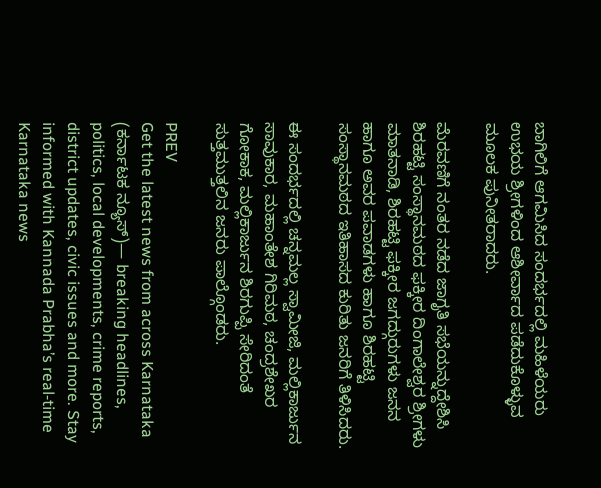ಬಾಗಿಲಿಗೆ ಆಗಮಿಸಿದ ಸಂದರ್ಭದಲ್ಲಿ ಮಹಿಳೆಯರು ಉಭಯ ಶ್ರೀಗಳಿಂದ ಆಶೀರ್ವಾದ ಪಡೆದುಕೊಳ್ಳುವ ಮೂಲಕ ಪುನೀತರಾದರು.

ಮೆರವಣಿಗೆ ನಂತರ ನಡೆದ ಜಾಗೃತಿ ಸಭೆಯನ್ನುದ್ದೇಶಿಸಿ ಶಿರಹಟ್ಟಿ ಸಂಸ್ಥಾನಮಠದ ಫಕ್ಕೀರ ದಿಂಗಾಲೇಶ್ವರ ಶ್ರೀಗಳು ಮಾತನಾಡಿ, ಶಿರಹಟ್ಟಿ ಫಕ್ಕೀರ ಜಗದ್ಗುರುಗಳು ಜನನ ಹಾಗೂ ಅವರ ಪವಾಡಗಳು ಹಾಗೂ ಶಿರಹಟ್ಟಿ ಸಂಸ್ಥಾನಮಠದ ಇತಿಹಾಸದ ಕುರಿತು ಜನರಿಗೆ ತಿಳಿಸಿದರು.

ಈ ಸಂದರ್ಭದಲ್ಲಿ ಚನ್ನಮಲ್ಲ ಸ್ವಾಮೀಜಿ, ಮಲ್ಲಿಕಾರ್ಜುನ ಸಾವುಕಾರ, ಮಹಾಂತೇಶ ಗಿರಿಮಠ, ಚಂದ್ರಶೇಖರ ಗೋಕಾಕ, ಮಲ್ಲಿಕಾರ್ಜುನ ಶಿರಗುಪ್ಪಿ ಸೇರಿದಂತೆ ಸುತ್ತಮುತ್ತಲಿನ ಜನರು ಪಾಲ್ಗೊಂಡರು.

PREV
Get the latest news from across Karnataka (ಕರ್ನಾಟಕ ನ್ಯೂಸ್)— breaking headlines, politics, local developments, crime reports, district updates, civic issues and more. Stay informed with Kannada Prabha’s real‑time Karnataka news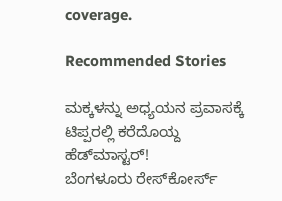coverage.

Recommended Stories

ಮಕ್ಕಳನ್ನು ಅಧ್ಯಯನ ಪ್ರವಾಸಕ್ಕೆ ಟಿಪ್ಪರಲ್ಲಿ ಕರೆದೊಯ್ದ ಹೆಡ್‌ಮಾಸ್ಟರ್‌!
ಬೆಂಗಳೂರು ರೇಸ್‌ಕೋರ್ಸ್‌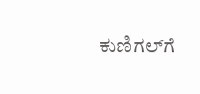ಕುಣಿಗಲ್‌ಗೆ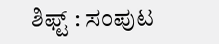ಶಿಫ್ಟ್‌ : ಸಂಪುಟ